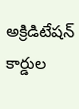అక్రిడిటేషన్ కార్డుల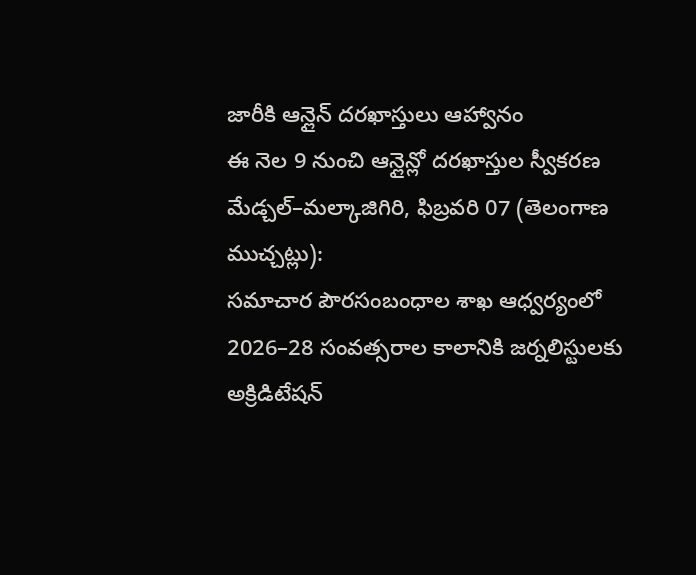జారీకి ఆన్లైన్ దరఖాస్తులు ఆహ్వానం
ఈ నెల 9 నుంచి ఆన్లైన్లో దరఖాస్తుల స్వీకరణ
మేడ్చల్–మల్కాజిగిరి, ఫిబ్రవరి 07 (తెలంగాణ ముచ్చట్లు):
సమాచార పౌరసంబంధాల శాఖ ఆధ్వర్యంలో 2026–28 సంవత్సరాల కాలానికి జర్నలిస్టులకు అక్రిడిటేషన్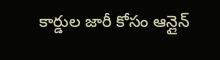కార్డుల జారీ కోసం ఆన్లైన్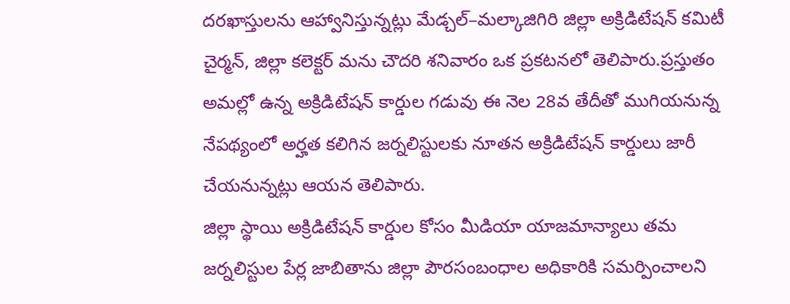దరఖాస్తులను ఆహ్వానిస్తున్నట్లు మేడ్చల్–మల్కాజిగిరి జిల్లా అక్రిడిటేషన్ కమిటీ చైర్మన్, జిల్లా కలెక్టర్ మను చౌదరి శనివారం ఒక ప్రకటనలో తెలిపారు.ప్రస్తుతం అమల్లో ఉన్న అక్రిడిటేషన్ కార్డుల గడువు ఈ నెల 28వ తేదీతో ముగియనున్న నేపథ్యంలో అర్హత కలిగిన జర్నలిస్టులకు నూతన అక్రిడిటేషన్ కార్డులు జారీ చేయనున్నట్లు ఆయన తెలిపారు.
జిల్లా స్థాయి అక్రిడిటేషన్ కార్డుల కోసం మీడియా యాజమాన్యాలు తమ జర్నలిస్టుల పేర్ల జాబితాను జిల్లా పౌరసంబంధాల అధికారికి సమర్పించాలని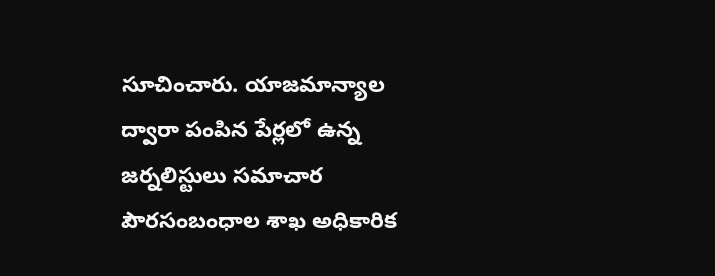సూచించారు. యాజమాన్యాల ద్వారా పంపిన పేర్లలో ఉన్న జర్నలిస్టులు సమాచార పౌరసంబంధాల శాఖ అధికారిక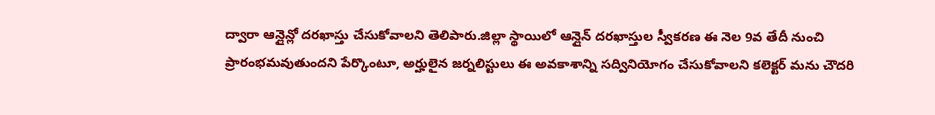ద్వారా ఆన్లైన్లో దరఖాస్తు చేసుకోవాలని తెలిపారు.జిల్లా స్థాయిలో ఆన్లైన్ దరఖాస్తుల స్వీకరణ ఈ నెల 9వ తేదీ నుంచి ప్రారంభమవుతుందని పేర్కొంటూ, అర్హులైన జర్నలిస్టులు ఈ అవకాశాన్ని సద్వినియోగం చేసుకోవాలని కలెక్టర్ మను చౌదరి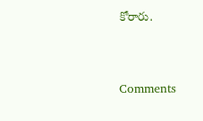కోరారు.


Comments